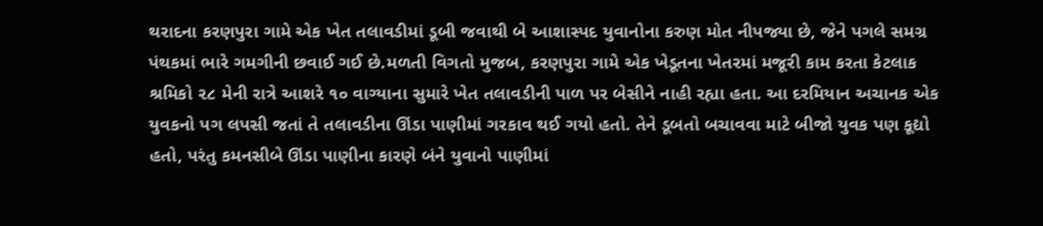થરાદના કરણપુરા ગામે એક ખેત તલાવડીમાં ડૂબી જવાથી બે આશાસ્પદ યુવાનોના કરુણ મોત નીપજ્યા છે, જેને પગલે સમગ્ર પંથકમાં ભારે ગમગીની છવાઈ ગઈ છે.મળતી વિગતો મુજબ, કરણપુરા ગામે એક ખેડૂતના ખેતરમાં મજૂરી કામ કરતા કેટલાક શ્રમિકો ૨૮ મેની રાત્રે આશરે ૧૦ વાગ્યાના સુમારે ખેત તલાવડીની પાળ પર બેસીને નાહી રહ્યા હતા. આ દરમિયાન અચાનક એક યુવકનો પગ લપસી જતાં તે તલાવડીના ઊંડા પાણીમાં ગરકાવ થઈ ગયો હતો. તેને ડૂબતો બચાવવા માટે બીજો યુવક પણ કૂદ્યો હતો, પરંતુ કમનસીબે ઊંડા પાણીના કારણે બંને યુવાનો પાણીમાં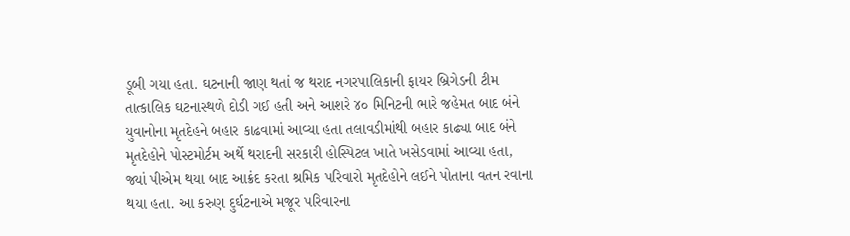ડૂબી ગયા હતા. ઘટનાની જાણ થતાં જ થરાદ નગરપાલિકાની ફાયર બ્રિગેડની ટીમ તાત્કાલિક ઘટનાસ્થળે દોડી ગઈ હતી અને આશરે ૪૦ મિનિટની ભારે જહેમત બાદ બંને યુવાનોના મૃતદેહને બહાર કાઢવામાં આવ્યા હતા તલાવડીમાંથી બહાર કાઢ્યા બાદ બંને મૃતદેહોને પોસ્ટમોર્ટમ અર્થે થરાદની સરકારી હોસ્પિટલ ખાતે ખસેડવામાં આવ્યા હતા, જ્યાં પીએમ થયા બાદ આક્રંદ કરતા શ્રમિક પરિવારો મૃતદેહોને લઈને પોતાના વતન રવાના થયા હતા. આ કરુણ દુર્ઘટનાએ મજૂર પરિવારના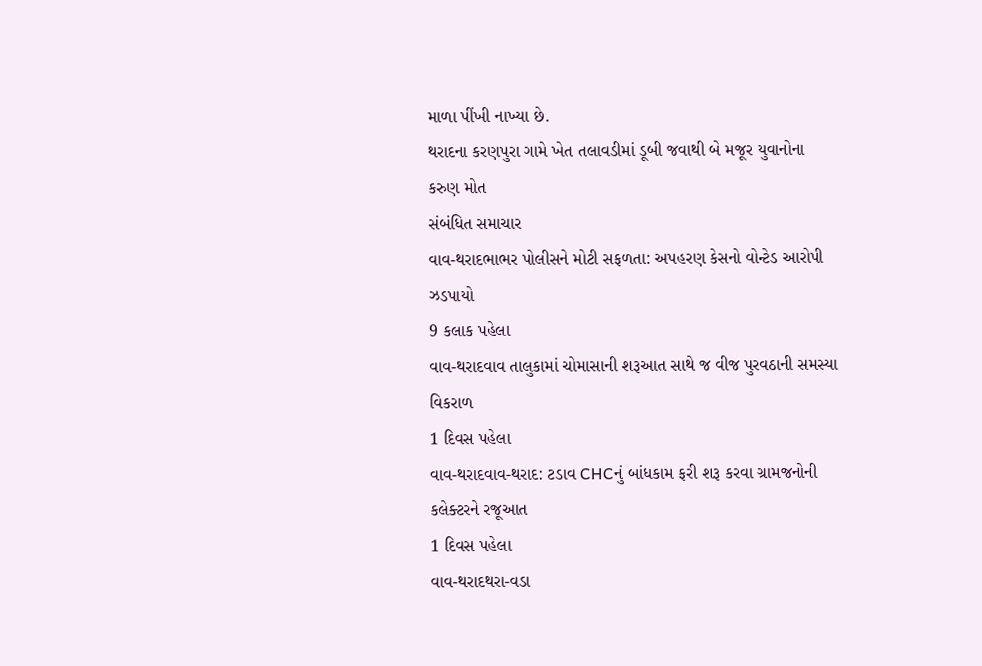માળા પીંખી નાખ્યા છે.
થરાદના કરણપુરા ગામે ખેત તલાવડીમાં ડૂબી જવાથી બે મજૂર યુવાનોના કરુણ મોત
સંબંધિત સમાચાર
વાવ-થરાદભાભર પોલીસને મોટી સફળતા: અપહરણ કેસનો વોન્ટેડ આરોપી ઝડપાયો
9 કલાક પહેલા
વાવ-થરાદવાવ તાલુકામાં ચોમાસાની શરૂઆત સાથે જ વીજ પુરવઠાની સમસ્યા વિકરાળ
1 દિવસ પહેલા
વાવ-થરાદવાવ-થરાદ: ટડાવ CHCનું બાંધકામ ફરી શરૂ કરવા ગ્રામજનોની કલેક્ટરને રજૂઆત
1 દિવસ પહેલા
વાવ-થરાદથરા-વડા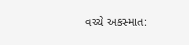વચ્ચે અકસ્માત: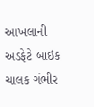આખલાની અડફેટે બાઇક ચાલક ગંભીર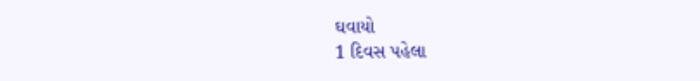ઘવાયો
1 દિવસ પહેલા